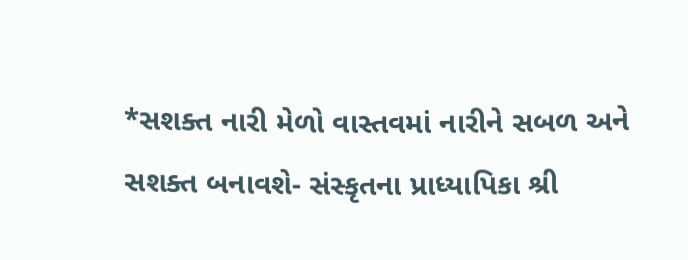*સશક્ત નારી મેળો વાસ્તવમાં નારીને સબળ અને સશક્ત બનાવશે- સંસ્કૃતના પ્રાધ્યાપિકા શ્રી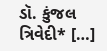ડૉ. કુંજલ ત્રિવેદી* […]